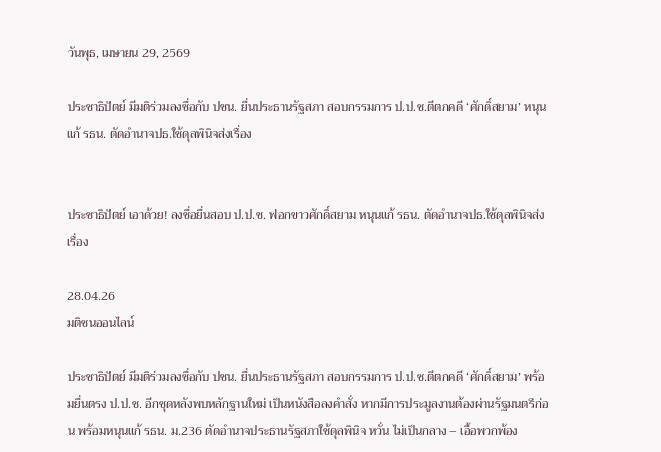วันพุธ, เมษายน 29, 2569

ประชาธิปัตย์ มีมติร่วมลงชื่อกับ ปชน. ยื่นประธานรัฐสภา สอบกรรมการ ป.ป.ช.ตีตกคดี ‘ศักดิ์สยาม’ หนุนแก้ รธน. ตัดอำนาจปธ.ใช้ดุลพินิจส่งเรื่อง


ประชาธิปัตย์ เอาด้วย! ลงชื่อยื่นสอบ ป.ป.ช. ฟอกขาวศักดิ์สยาม หนุนแก้ รธน. ตัดอำนาจปธ.ใช้ดุลพินิจส่งเรื่อง

28.04.26
มติชนออนไลน์

ประชาธิปัตย์ มีมติร่วมลงชื่อกับ ปชน. ยื่นประธานรัฐสภา สอบกรรมการ ป.ป.ช.ตีตกคดี ‘ศักดิ์สยาม’ พร้อมยื่นตรง ป.ป.ช. อีกชุดหลังพบหลักฐานใหม่ เป็นหนังสือลงคำสั่ง หากมีการประมูลงานต้องผ่านรัฐมนตรีก่อน พร้อมหนุนแก้ รธน. ม.236 ตัดอำนาจประธานรัฐสภาใช้ดุลพินิจ หวั่น ไม่เป็นกลาง – เอื้อพวกพ้อง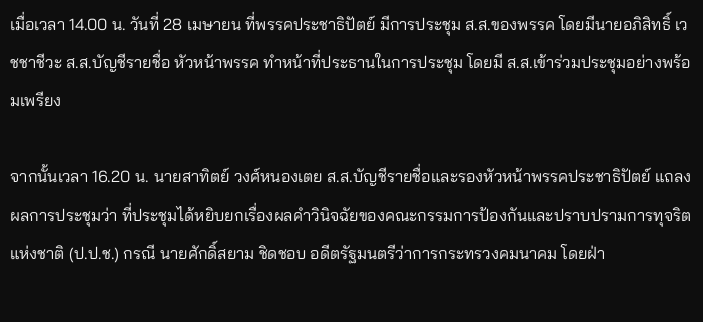เมื่อเวลา 14.00 น. วันที่ 28 เมษายน ที่พรรคประชาธิปัตย์ มีการประชุม ส.ส.ของพรรค โดยมีนายอภิสิทธิ์ เวชชาชีวะ ส.ส.บัญชีรายชื่อ หัวหน้าพรรค ทำหน้าที่ประธานในการประชุม โดยมี ส.ส.เข้าร่วมประชุมอย่างพร้อมเพรียง

จากนั้นเวลา 16.20 น. นายสาทิตย์ วงศ์หนองเตย ส.ส.บัญชีรายชื่อและรองหัวหน้าพรรคประชาธิปัตย์ แถลงผลการประชุมว่า ที่ประชุมได้หยิบยกเรื่องผลคำวินิจฉัยของคณะกรรมการป้องกันและปราบปรามการทุจริตแห่งชาติ (ป.ป.ช.) กรณี นายศักดิ์สยาม ชิดชอบ อดีตรัฐมนตรีว่าการกระทรวงคมนาคม โดยฝ่า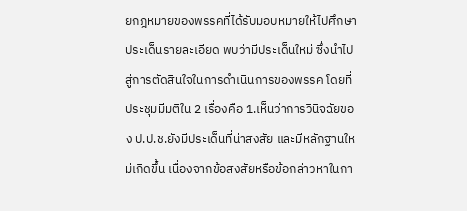ยกฎหมายของพรรคที่ได้รับมอบหมายให้ไปศึกษาประเด็นรายละเอียด พบว่ามีประเด็นใหม่ ซึ่งนำไปสู่การตัดสินใจในการดำเนินการของพรรค โดยที่ประชุมมีมติใน 2 เรื่องคือ 1.เห็นว่าการวินิจฉัยของ ป.ป.ช.ยังมีประเด็นที่น่าสงสัย และมีหลักฐานใหม่เกิดขึ้น เนื่องจากข้อสงสัยหรือข้อกล่าวหาในกา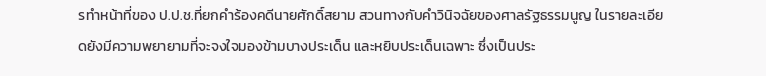รทำหน้าที่ของ ป.ป.ช.ที่ยกคำร้องคดีนายศักดิ์สยาม สวนทางกับคำวินิจฉัยของศาลรัฐธรรมนูญ ในรายละเอียดยังมีความพยายามที่จะจงใจมองข้ามบางประเด็น และหยิบประเด็นเฉพาะ ซึ่งเป็นประ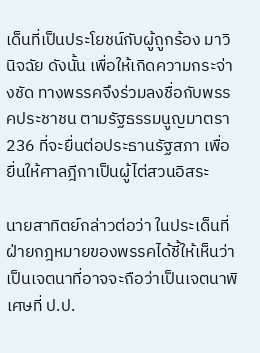เด็นที่เป็นประโยชน์กับผู้ถูกร้อง มาวินิจฉัย ดังนั้น เพื่อให้เกิดความกระจ่างชัด ทางพรรคจึงร่วมลงชื่อกับพรรคประชาชน ตามรัฐธรรมนูญมาตรา 236 ที่จะยื่นต่อประธานรัฐสภา เพื่อยื่นให้ศาลฎีกาเป็นผู้ไต่สวนอิสระ

นายสาทิตย์กล่าวต่อว่า ในประเด็นที่ฝ่ายกฎหมายของพรรคได้ชี้ให้เห็นว่าเป็นเจตนาที่อาจจะถือว่าเป็นเจตนาพิเศษที่ ป.ป.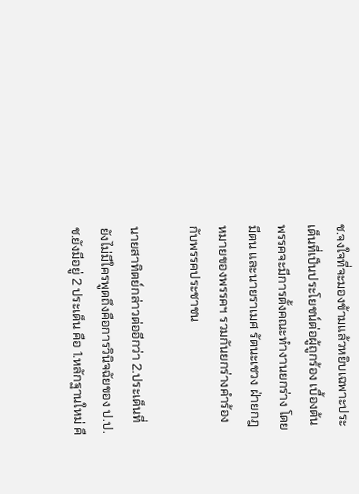ช.จงใจที่จะมองข้ามแล้วหยิบเฉพาะประเด็นที่เป็นประโยชน์ต่อผู้ถูกร้อง เบื้องต้นพรรคจะมีการตั้งคณะทำงานยกร่าง โดยมีตน และนายราเมศ รัตนะเชวง ฝ่ายกฎหมายของพรรคฯ รวมกันยกร่างคำร้องกับพรรคประชาชน

นายสาทิตย์กล่าวต่ออีกว่า 2.ประเด็นที่ยังไม่มีใครพูดถึงคือการวินิจฉัยของ ป.ป.ช.ยังมีอยู่ 2 ประเด็น คือ 1.หลักฐานใหม่ คื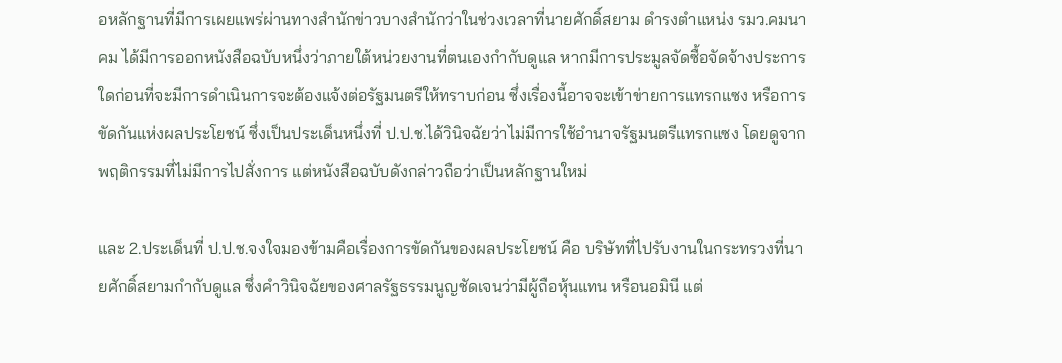อหลักฐานที่มีการเผยแพร่ผ่านทางสำนักข่าวบางสำนักว่าในช่วงเวลาที่นายศักดิ์สยาม ดำรงตำแหน่ง รมว.คมนาคม ได้มีการออกหนังสือฉบับหนึ่งว่าภายใต้หน่วยงานที่ตนเองกำกับดูแล หากมีการประมูลจัดซื้อจัดจ้างประการใดก่อนที่จะมีการดำเนินการจะต้องแจ้งต่อรัฐมนตรีให้ทราบก่อน ซึ่งเรื่องนี้อาจจะเข้าข่ายการแทรกแซง หรือการขัดกันแห่งผลประโยชน์ ซึ่งเป็นประเด็นหนึ่งที่ ป.ป.ช.ได้วินิจฉัยว่าไม่มีการใช้อำนาจรัฐมนตรีแทรกแซง โดยดูจากพฤติกรรมที่ไม่มีการไปสั่งการ แต่หนังสือฉบับดังกล่าวถือว่าเป็นหลักฐานใหม่

และ 2.ประเด็นที่ ป.ป.ช.จงใจมองข้ามคือเรื่องการขัดกันของผลประโยชน์ คือ บริษัทที่ไปรับงานในกระทรวงที่นายศักดิ์สยามกำกับดูแล ซึ่งคำวินิจฉัยของศาลรัฐธรรมนูญชัดเจนว่ามีผู้ถือหุ้นแทน หรือนอมินี แต่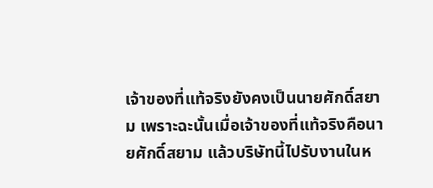เจ้าของที่แท้จริงยังคงเป็นนายศักดิ์สยาม เพราะฉะนั้นเมื่อเจ้าของที่แท้จริงคือนายศักดิ์สยาม แล้วบริษัทนี้ไปรับงานในห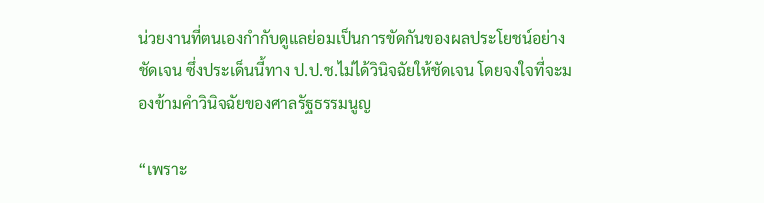น่วยงานที่ตนเองกำกับดูแลย่อมเป็นการขัดกันของผลประโยชน์อย่างชัดเจน ซึ่งประเด็นนี้ทาง ป.ป.ช.ไม่ได้วินิจฉัยให้ชัดเจน โดยจงใจที่จะมองข้ามคำวินิจฉัยของศาลรัฐธรรมนูญ

“เพราะ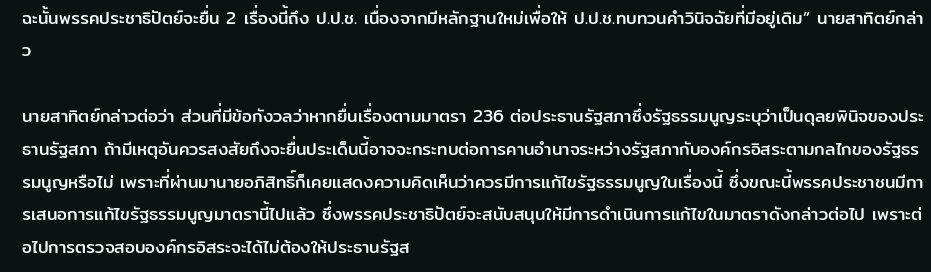ฉะนั้นพรรคประชาธิปัตย์จะยื่น 2 เรื่องนี้ถึง ป.ป.ช. เนื่องจากมีหลักฐานใหม่เพื่อให้ ป.ป.ช.ทบทวนคำวินิจฉัยที่มีอยู่เดิม” นายสาทิตย์กล่าว

นายสาทิตย์กล่าวต่อว่า ส่วนที่มีข้อกังวลว่าหากยื่นเรื่องตามมาตรา 236 ต่อประธานรัฐสภาซึ่งรัฐธรรมนูญระบุว่าเป็นดุลยพินิจของประธานรัฐสภา ถ้ามีเหตุอันควรสงสัยถึงจะยื่นประเด็นนี้อาจจะกระทบต่อการคานอำนาจระหว่างรัฐสภากับองค์กรอิสระตามกลไกของรัฐธรรมนูญหรือไม่ เพราะที่ผ่านมานายอภิสิทธิ์ก็เคยแสดงความคิดเห็นว่าควรมีการแก้ไขรัฐธรรมนูญในเรื่องนี้ ซึ่งขณะนี้พรรคประชาชนมีการเสนอการแก้ไขรัฐธรรมนูญมาตรานี้ไปแล้ว ซึ่งพรรคประชาธิปัตย์จะสนับสนุนให้มีการดำเนินการแก้ไขในมาตราดังกล่าวต่อไป เพราะต่อไปการตรวจสอบองค์กรอิสระจะได้ไม่ต้องให้ประธานรัฐส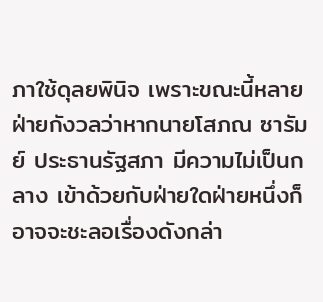ภาใช้ดุลยพินิจ เพราะขณะนี้หลายฝ่ายกังวลว่าหากนายโสภณ ซารัมย์ ประธานรัฐสภา มีความไม่เป็นกลาง เข้าด้วยกับฝ่ายใดฝ่ายหนึ่งก็อาจจะชะลอเรื่องดังกล่า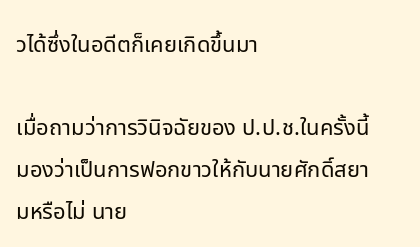วได้ซึ่งในอดีตก็เคยเกิดขึ้นมา

เมื่อถามว่าการวินิจฉัยของ ป.ป.ช.ในครั้งนี้มองว่าเป็นการฟอกขาวให้กับนายศักดิ์สยามหรือไม่ นาย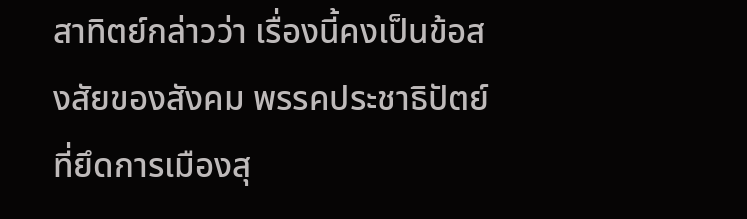สาทิตย์กล่าวว่า เรื่องนี้คงเป็นข้อสงสัยของสังคม พรรคประชาธิปัตย์ที่ยึดการเมืองสุ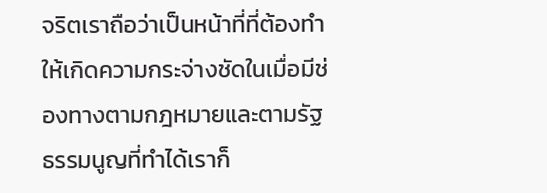จริตเราถือว่าเป็นหน้าที่ที่ต้องทำให้เกิดความกระจ่างชัดในเมื่อมีช่องทางตามกฎหมายและตามรัฐธรรมนูญที่ทำได้เราก็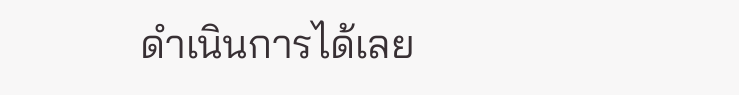ดำเนินการได้เลย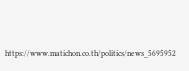https://www.matichon.co.th/politics/news_5695952